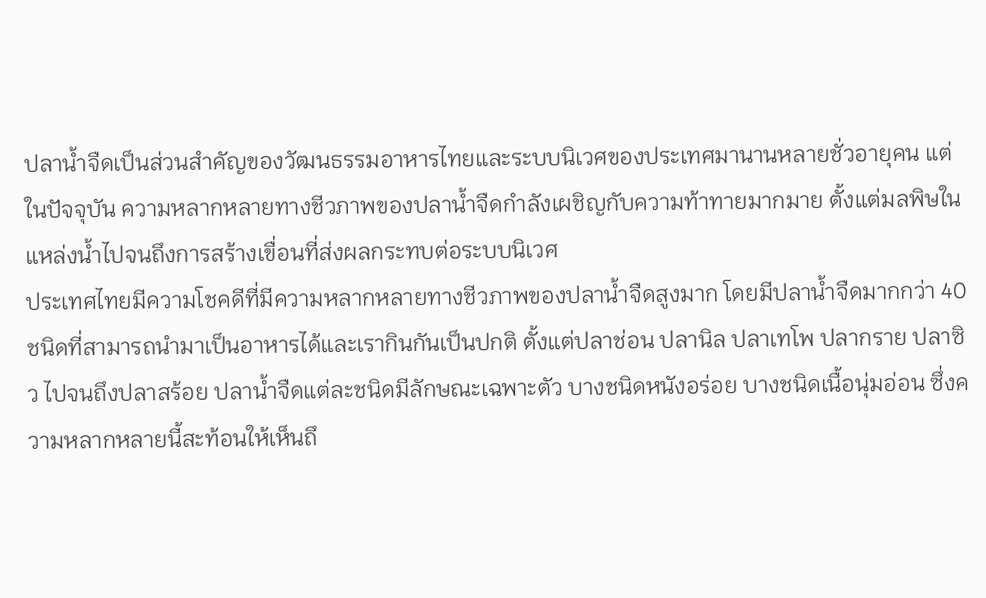ปลาน้ำจืดเป็นส่วนสำคัญของวัฒนธรรมอาหารไทยและระบบนิเวศของประเทศมานานหลายชั่วอายุคน แต่ในปัจจุบัน ความหลากหลายทางชีวภาพของปลาน้ำจืดกำลังเผชิญกับความท้าทายมากมาย ตั้งแต่มลพิษในแหล่งน้ำไปจนถึงการสร้างเขื่อนที่ส่งผลกระทบต่อระบบนิเวศ
ประเทศไทยมีความโชคดีที่มีความหลากหลายทางชีวภาพของปลาน้ำจืดสูงมาก โดยมีปลาน้ำจืดมากกว่า 40 ชนิดที่สามารถนำมาเป็นอาหารได้และเรากินกันเป็นปกติ ตั้งแต่ปลาช่อน ปลานิล ปลาเทโพ ปลากราย ปลาซิว ไปจนถึงปลาสร้อย ปลาน้ำจืดแต่ละชนิดมีลักษณะเฉพาะตัว บางชนิดหนังอร่อย บางชนิดเนื้อนุ่มอ่อน ซึ่งความหลากหลายนี้สะท้อนให้เห็นถึ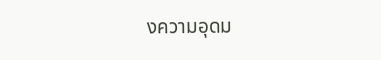งความอุดม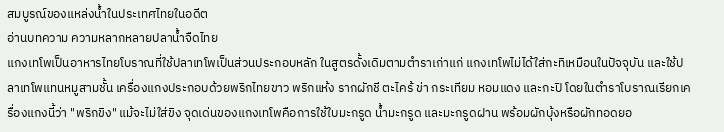สมบูรณ์ของแหล่งน้ำในประเทศไทยในอดีต
อ่านบทความ ความหลากหลายปลาน้ำจืดไทย
แกงเทโพเป็นอาหารไทยโบราณที่ใช้ปลาเทโพเป็นส่วนประกอบหลัก ในสูตรดั้งเดิมตามตำราเก่าแก่ แกงเทโพไม่ได้ใส่กะทิเหมือนในปัจจุบัน และใช้ปลาเทโพแทนหมูสามชั้น เครื่องแกงประกอบด้วยพริกไทยขาว พริกแห้ง รากผักชี ตะไคร้ ข่า กระเทียม หอมแดง และกะปิ โดยในตำราโบราณเรียกเครื่องแกงนี้ว่า "พริกขิง" แม้จะไม่ใส่ขิง จุดเด่นของแกงเทโพคือการใช้ใบมะกรูด น้ำมะกรูด และมะกรูดฝาน พร้อมผักบุ้งหรือผักทอดยอ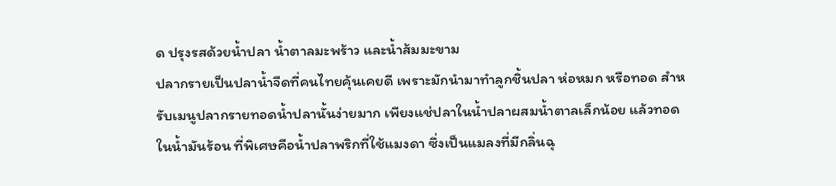ด ปรุงรสด้วยน้ำปลา น้ำตาลมะพร้าว และน้ำส้มมะขาม
ปลากรายเป็นปลาน้ำจืดที่คนไทยคุ้นเคยดี เพราะมักนำมาทำลูกชิ้นปลา ห่อหมก หรือทอด สำหรับเมนูปลากรายทอดน้ำปลานั้นง่ายมาก เพียงแช่ปลาในน้ำปลาผสมน้ำตาลเล็กน้อย แล้วทอดในน้ำมันร้อน ที่พิเศษคือน้ำปลาพริกที่ใช้แมงดา ซึ่งเป็นแมลงที่มีกลิ่นฉุ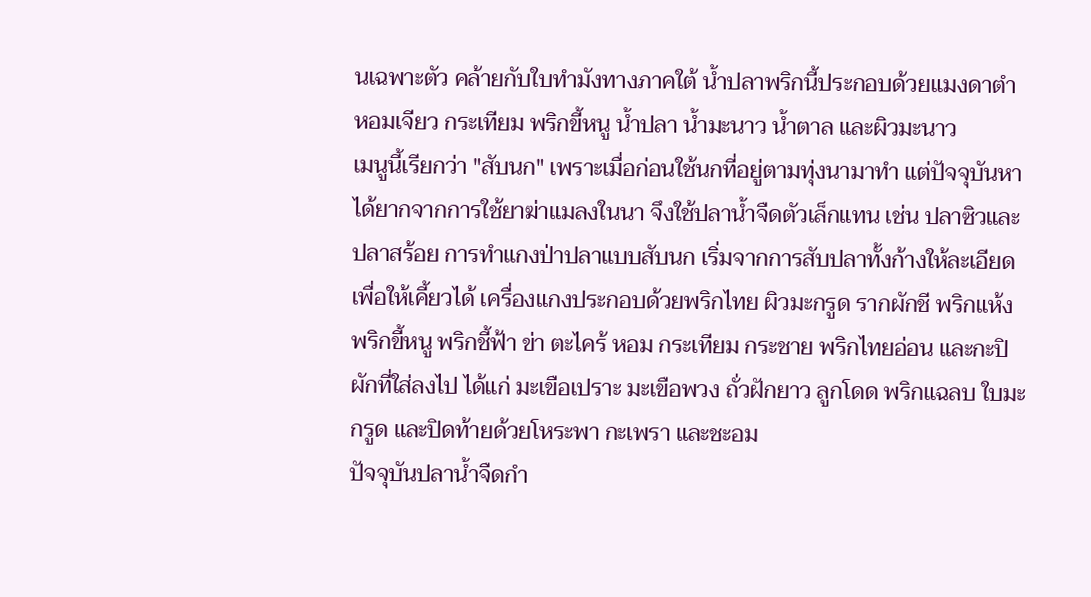นเฉพาะตัว คล้ายกับใบทำมังทางภาคใต้ น้ำปลาพริกนี้ประกอบด้วยแมงดาตำ หอมเจียว กระเทียม พริกขี้หนู น้ำปลา น้ำมะนาว น้ำตาล และผิวมะนาว
เมนูนี้เรียกว่า "สับนก" เพราะเมื่อก่อนใช้นกที่อยู่ตามทุ่งนามาทำ แต่ปัจจุบันหาได้ยากจากการใช้ยาฆ่าแมลงในนา จึงใช้ปลาน้ำจืดตัวเล็กแทน เช่น ปลาซิวและปลาสร้อย การทำแกงป่าปลาแบบสับนก เริ่มจากการสับปลาทั้งก้างให้ละเอียดเพื่อให้เคี้ยวได้ เครื่องแกงประกอบด้วยพริกไทย ผิวมะกรูด รากผักชี พริกแห้ง พริกขี้หนู พริกชี้ฟ้า ข่า ตะไคร้ หอม กระเทียม กระชาย พริกไทยอ่อน และกะปิ ผักที่ใส่ลงไป ได้แก่ มะเขือเปราะ มะเขือพวง ถั่วฝักยาว ลูกโดด พริกแฉลบ ใบมะกรูด และปิดท้ายด้วยโหระพา กะเพรา และชะอม
ปัจจุบันปลาน้ำจืดกำ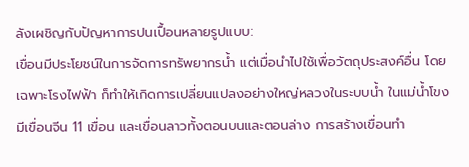ลังเผชิญกับปัญหาการปนเปื้อนหลายรูปแบบ:
เขื่อนมีประโยชน์ในการจัดการทรัพยากรน้ำ แต่เมื่อนำไปใช้เพื่อวัตถุประสงค์อื่น โดยเฉพาะโรงไฟฟ้า ก็ทำให้เกิดการเปลี่ยนแปลงอย่างใหญ่หลวงในระบบน้ำ ในแม่น้ำโขงมีเขื่อนจีน 11 เขื่อน และเขื่อนลาวทั้งตอนบนและตอนล่าง การสร้างเขื่อนทำ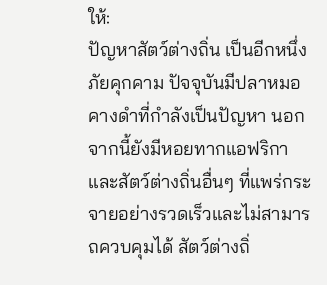ให้:
ปัญหาสัตว์ต่างถิ่น เป็นอีกหนึ่งภัยคุกคาม ปัจจุบันมีปลาหมอคางดำที่กำลังเป็นปัญหา นอกจากนี้ยังมีหอยทากแอฟริกาและสัตว์ต่างถิ่นอื่นๆ ที่แพร่กระจายอย่างรวดเร็วและไม่สามารถควบคุมได้ สัตว์ต่างถิ่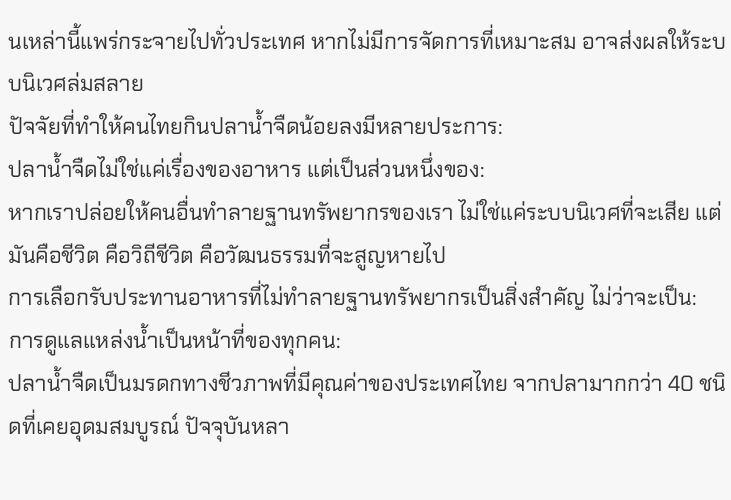นเหล่านี้แพร่กระจายไปทั่วประเทศ หากไม่มีการจัดการที่เหมาะสม อาจส่งผลให้ระบบนิเวศล่มสลาย
ปัจจัยที่ทำให้คนไทยกินปลาน้ำจืดน้อยลงมีหลายประการ:
ปลาน้ำจืดไม่ใช่แค่เรื่องของอาหาร แต่เป็นส่วนหนึ่งของ:
หากเราปล่อยให้คนอื่นทำลายฐานทรัพยากรของเรา ไม่ใช่แค่ระบบนิเวศที่จะเสีย แต่มันคือชีวิต คือวิถีชีวิต คือวัฒนธรรมที่จะสูญหายไป
การเลือกรับประทานอาหารที่ไม่ทำลายฐานทรัพยากรเป็นสิ่งสำคัญ ไม่ว่าจะเป็น:
การดูแลแหล่งน้ำเป็นหน้าที่ของทุกคน:
ปลาน้ำจืดเป็นมรดกทางชีวภาพที่มีคุณค่าของประเทศไทย จากปลามากกว่า 40 ชนิดที่เคยอุดมสมบูรณ์ ปัจจุบันหลา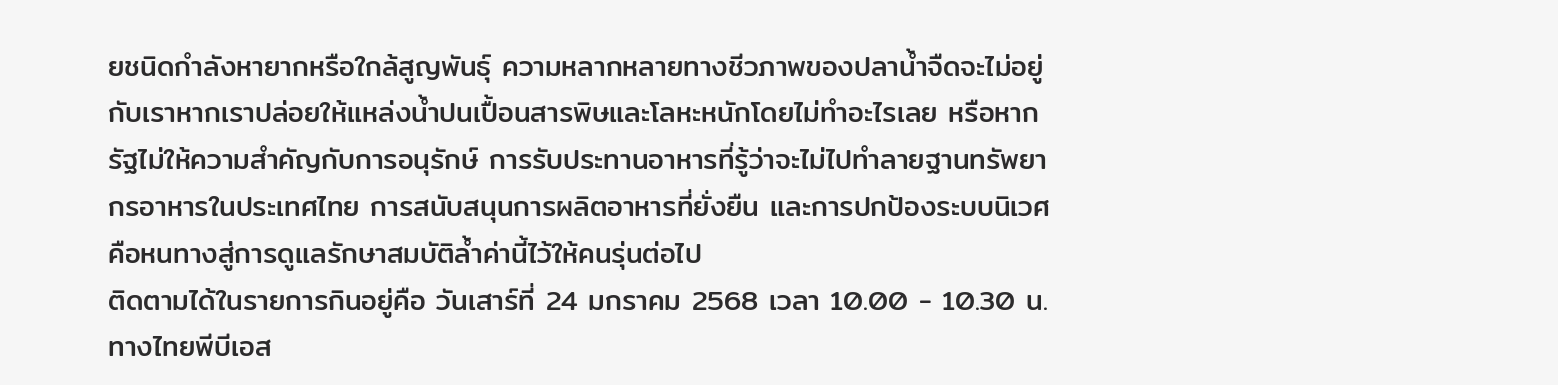ยชนิดกำลังหายากหรือใกล้สูญพันธุ์ ความหลากหลายทางชีวภาพของปลาน้ำจืดจะไม่อยู่กับเราหากเราปล่อยให้แหล่งน้ำปนเปื้อนสารพิษและโลหะหนักโดยไม่ทำอะไรเลย หรือหากรัฐไม่ให้ความสำคัญกับการอนุรักษ์ การรับประทานอาหารที่รู้ว่าจะไม่ไปทำลายฐานทรัพยากรอาหารในประเทศไทย การสนับสนุนการผลิตอาหารที่ยั่งยืน และการปกป้องระบบนิเวศ คือหนทางสู่การดูแลรักษาสมบัติล้ำค่านี้ไว้ให้คนรุ่นต่อไป
ติดตามได้ในรายการกินอยู่คือ วันเสาร์ที่ 24 มกราคม 2568 เวลา 10.00 - 10.30 น. ทางไทยพีบีเอส